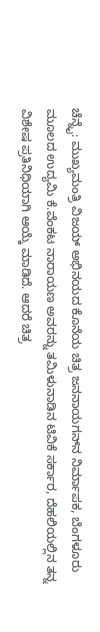ಚೆನ್ನೈ: ಮುಖ್ಯಮಂತ್ರಿ ವಿಜಯ್‌ ಅಭಿನಯದ ಕೊನೆಯ ಚಿತ್ರ ಜನನಾಯಗನ್‌ನ ನಿರ್ಮಾಪಕ, ಬೆಂಗಳೂರು ಮೂಲದ ಉದ್ಯಮಿ ಕೆ.ವೆಂಕಟ ನಾರಾಯಣ ಅವರನ್ನು ತಮಿಳುನಾಡಿನ ಟಿವಿಕೆ ಸರ್ಕಾರ, ದೆಹಲಿಯಲ್ಲಿನ ತನ್ನ ವಿಶೇಷ ಪ್ರತಿನಿಧಿಯಾಗಿ ಆಯ್ಕೆ ಮಾಡಿದೆ. ಆದರೆ ಚಿತ್ರ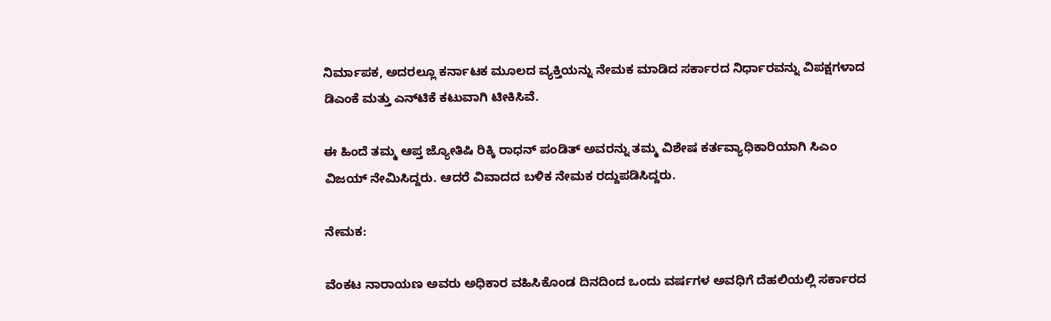ನಿರ್ಮಾಪಕ, ಅದರಲ್ಲೂ ಕರ್ನಾಟಕ ಮೂಲದ ವ್ಯಕ್ತಿಯನ್ನು ನೇಮಕ ಮಾಡಿದ ಸರ್ಕಾರದ ನಿರ್ಧಾರವನ್ನು ವಿಪಕ್ಷಗಳಾದ ಡಿಎಂಕೆ ಮತ್ತು ಎನ್‌ಟಿಕೆ ಕಟುವಾಗಿ ಟೀಕಿಸಿವೆ.

ಈ ಹಿಂದೆ ತಮ್ಮ ಆಪ್ತ ಜ್ಯೋತಿಷಿ ರಿಕ್ಕಿ ರಾಧನ್‌ ಪಂಡಿತ್‌ ಅವರನ್ನು ತಮ್ಮ ವಿಶೇಷ ಕರ್ತವ್ಯಾಧಿಕಾರಿಯಾಗಿ ಸಿಎಂ ವಿಜಯ್‌ ನೇಮಿಸಿದ್ದರು. ಆದರೆ ವಿವಾದದ ಬಳಿಕ ನೇಮಕ ರದ್ದುಪಡಿಸಿದ್ದರು.

ನೇಮಕ:

ವೆಂಕಟ ನಾರಾಯಣ ಅವರು ಅಧಿಕಾರ ವಹಿಸಿಕೊಂಡ ದಿನದಿಂದ ಒಂದು ವರ್ಷಗಳ ಅವಧಿಗೆ ದೆಹಲಿಯಲ್ಲಿ ಸರ್ಕಾರದ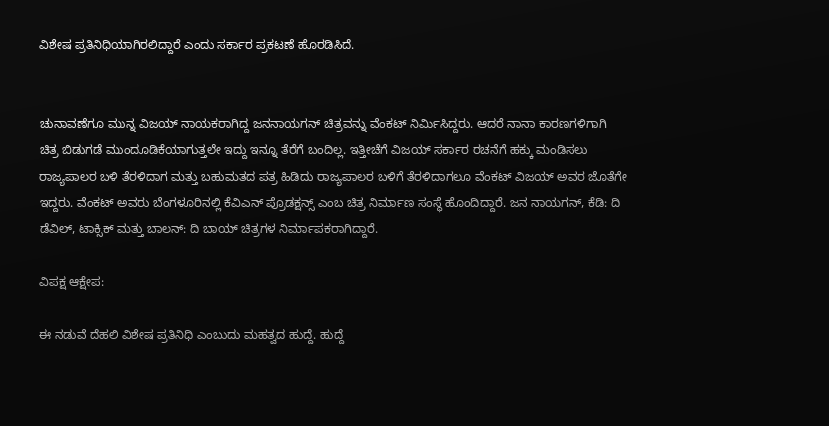ವಿಶೇಷ ಪ್ರತಿನಿಧಿಯಾಗಿರಲಿದ್ದಾರೆ ಎಂದು ಸರ್ಕಾರ ಪ್ರಕಟಣೆ ಹೊರಡಿಸಿದೆ.


ಚುನಾವಣೆಗೂ ಮುನ್ನ ವಿಜಯ್‌ ನಾಯಕರಾಗಿದ್ದ ಜನನಾಯಗನ್‌ ಚಿತ್ರವನ್ನು ವೆಂಕಟ್‌ ನಿರ್ಮಿಸಿದ್ದರು. ಆದರೆ ನಾನಾ ಕಾರಣಗಳಿಗಾಗಿ ಚಿತ್ರ ಬಿಡುಗಡೆ ಮುಂದೂಡಿಕೆಯಾಗುತ್ತಲೇ ಇದ್ದು ಇನ್ನೂ ತೆರೆಗೆ ಬಂದಿಲ್ಲ. ಇತ್ತೀಚೆಗೆ ವಿಜಯ್‌ ಸರ್ಕಾರ ರಚನೆಗೆ ಹಕ್ಕು ಮಂಡಿಸಲು ರಾಜ್ಯಪಾಲರ ಬಳಿ ತೆರಳಿದಾಗ ಮತ್ತು ಬಹುಮತದ ಪತ್ರ ಹಿಡಿದು ರಾಜ್ಯಪಾಲರ ಬಳಿಗೆ ತೆರಳಿದಾಗಲೂ ವೆಂಕಟ್‌ ವಿಜಯ್ ಅವರ ಜೊತೆಗೇ ಇದ್ದರು. ವೆಂಕಟ್‌ ಅವರು ಬೆಂಗಳೂರಿನಲ್ಲಿ ಕೆವಿಎನ್‌ ಪ್ರೊಡಕ್ಷನ್ಸ್‌ ಎಂಬ ಚಿತ್ರ ನಿರ್ಮಾಣ ಸಂಸ್ಥೆ ಹೊಂದಿದ್ದಾರೆ. ಜನ ನಾಯಗನ್, ಕೆಡಿ: ದಿ ಡೆವಿಲ್, ಟಾಕ್ಸಿಕ್ ಮತ್ತು ಬಾಲನ್: ದಿ ಬಾಯ್ ಚಿತ್ರಗಳ ನಿರ್ಮಾಪಕರಾಗಿದ್ದಾರೆ.

ವಿಪಕ್ಷ ಆಕ್ಷೇಪ:

ಈ ನಡುವೆ ದೆಹಲಿ ವಿಶೇಷ ಪ್ರತಿನಿಧಿ ಎಂಬುದು ಮಹತ್ವದ ಹುದ್ದೆ. ಹುದ್ದೆ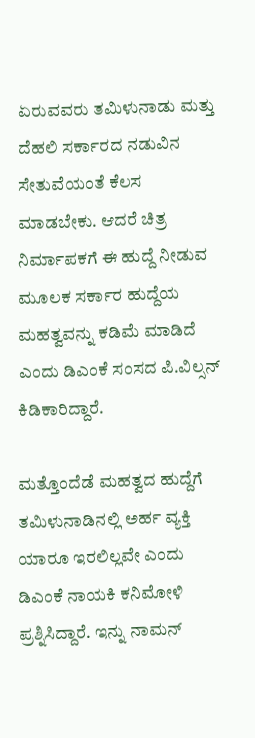ಏರುವವರು ತಮಿಳುನಾಡು ಮತ್ತು ದೆಹಲಿ ಸರ್ಕಾರದ ನಡುವಿನ ಸೇತುವೆಯಂತೆ ಕೆಲಸ ಮಾಡಬೇಕು. ಆದರೆ ಚಿತ್ರ ನಿರ್ಮಾಪಕಗೆ ಈ ಹುದ್ದೆ ನೀಡುವ ಮೂಲಕ ಸರ್ಕಾರ ಹುದ್ದೆಯ ಮಹತ್ವವನ್ನು ಕಡಿಮೆ ಮಾಡಿದೆ ಎಂದು ಡಿಎಂಕೆ ಸಂಸದ ಪಿ.ವಿಲ್ಸನ್‌ ಕಿಡಿಕಾರಿದ್ದಾರೆ.

ಮತ್ತೊಂದೆಡೆ ಮಹತ್ವದ ಹುದ್ದೆಗೆ ತಮಿಳುನಾಡಿನಲ್ಲಿ ಅರ್ಹ ವ್ಯಕ್ತಿ ಯಾರೂ ಇರಲಿಲ್ಲವೇ ಎಂದು ಡಿಎಂಕೆ ನಾಯಕಿ ಕನಿಮೋಳಿ ಪ್ರಶ್ನಿಸಿದ್ದಾರೆ. ಇನ್ನು ನಾಮನ್‌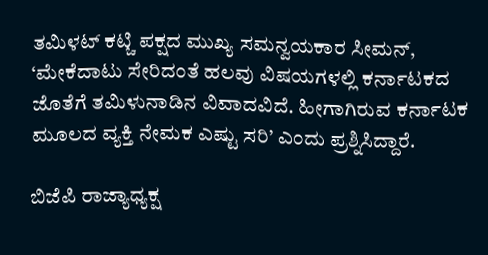ತಮಿಳಟ್‌ ಕಟ್ಚಿ ಪಕ್ಷದ ಮುಖ್ಯ ಸಮನ್ವಯಕಾರ ಸೀಮನ್‌, ‘ಮೇಕೆದಾಟು ಸೇರಿದಂತೆ ಹಲವು ವಿಷಯಗಳಲ್ಲಿ ಕರ್ನಾಟಕದ ಜೊತೆಗೆ ತಮಿಳುನಾಡಿನ ವಿವಾದವಿದೆ. ಹೀಗಾಗಿರುವ ಕರ್ನಾಟಕ ಮೂಲದ ವ್ಯಕ್ತಿ ನೇಮಕ ಎಷ್ಟು ಸರಿ’ ಎಂದು ಪ್ರಶ್ನಿಸಿದ್ದಾರೆ.

ಬಿಜೆಪಿ ರಾಜ್ಯಾಧ್ಯಕ್ಷ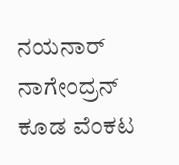ನಯನಾರ್ ನಾಗೇಂದ್ರನ್‌ ಕೂಡ ವೆಂಕಟ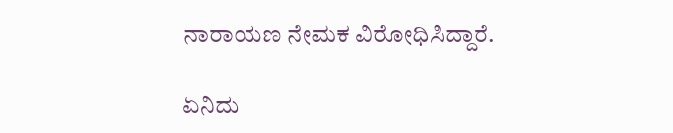ನಾರಾಯಣ ನೇಮಕ ವಿರೋಧಿಸಿದ್ದಾರೆ.

ಏನಿದು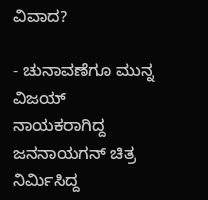ವಿವಾದ?

- ಚುನಾವಣೆಗೂ ಮುನ್ನ ವಿಜಯ್‌ ನಾಯಕರಾಗಿದ್ದ ಜನನಾಯಗನ್‌ ಚಿತ್ರ ನಿರ್ಮಿಸಿದ್ದ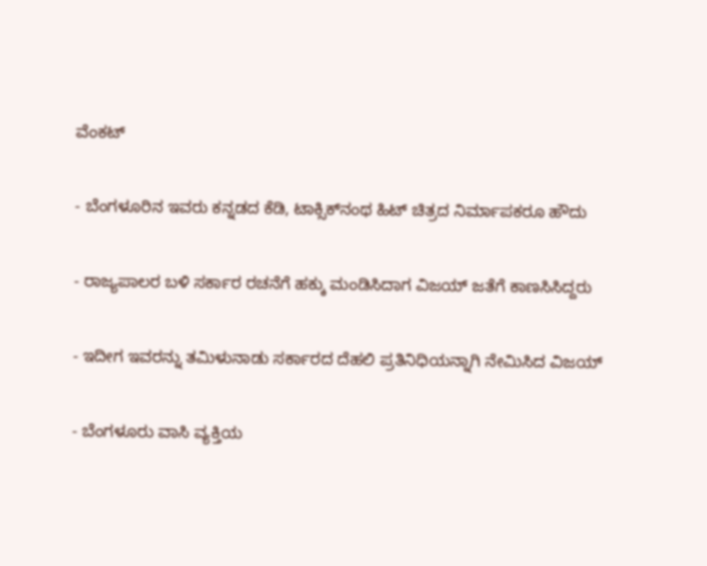ವೆಂಕಟ್‌

- ಬೆಂಗಳೂರಿನ ಇವರು ಕನ್ನಡದ ಕೆಡಿ, ಟಾಕ್ಸಿಕ್‌ನಂಥ ಹಿಟ್‌ ಚಿತ್ರದ ನಿರ್ಮಾಪಕರೂ ಹೌದು

- ರಾಜ್ಯಪಾಲರ ಬಳಿ ಸರ್ಕಾರ ರಚನೆಗೆ ಹಕ್ಕು ಮಂಡಿಸಿದಾಗ ವಿಜಯ್‌ ಜತೆಗೆ ಕಾಣಸಿಸಿದ್ದರು

- ಇದೀಗ ಇವರನ್ನು ತಮಿಳುನಾಡು ಸರ್ಕಾರದ ದೆಹಲಿ ಪ್ರತಿನಿಧಿಯನ್ನಾಗಿ ನೇಮಿಸಿದ ವಿಜಯ್‌

- ಬೆಂಗಳೂರು ವಾಸಿ ವ್ಯಕ್ತಿಯ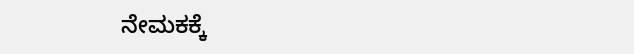ನೇಮಕಕ್ಕೆ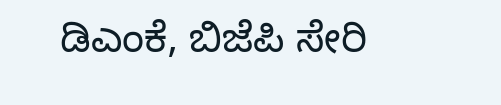ಡಿಎಂಕೆ, ಬಿಜೆಪಿ ಸೇರಿ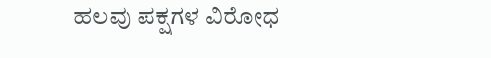ಹಲವು ಪಕ್ಷಗಳ ವಿರೋಧ